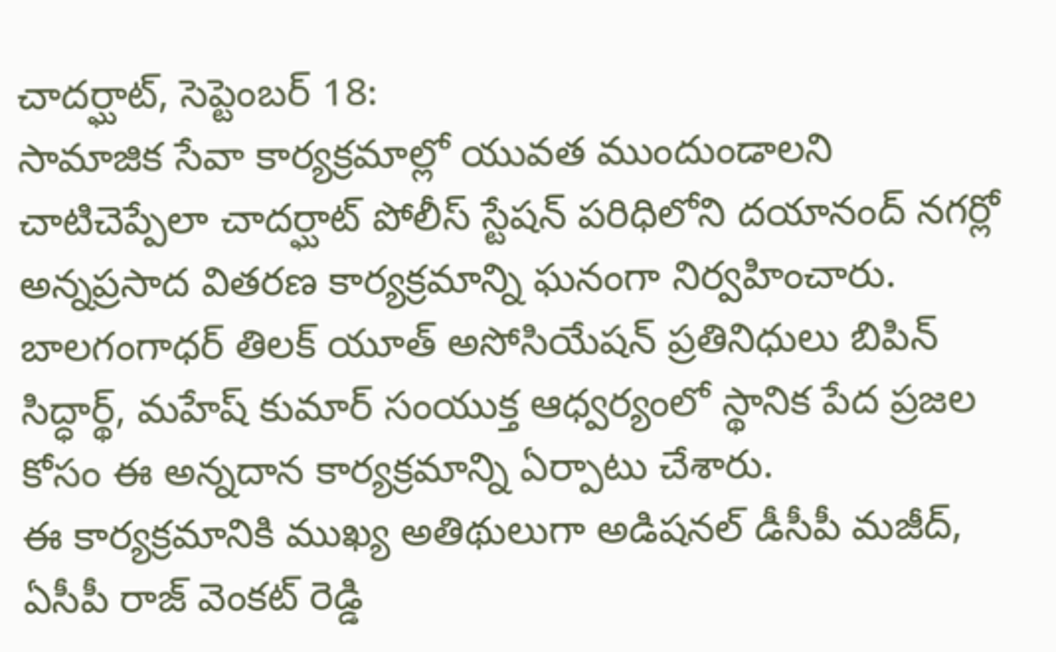చాదర్ఘాట్, సెప్టెంబర్ 18:
సామాజిక సేవా కార్యక్రమాల్లో యువత ముందుండాలని చాటిచెప్పేలా చాదర్ఘాట్ పోలీస్ స్టేషన్ పరిధిలోని దయానంద్ నగర్లో అన్నప్రసాద వితరణ కార్యక్రమాన్ని ఘనంగా నిర్వహించారు. బాలగంగాధర్ తిలక్ యూత్ అసోసియేషన్ ప్రతినిధులు బిపిన్ సిద్ధార్థ్, మహేష్ కుమార్ సంయుక్త ఆధ్వర్యంలో స్థానిక పేద ప్రజల కోసం ఈ అన్నదాన కార్యక్రమాన్ని ఏర్పాటు చేశారు.
ఈ కార్యక్రమానికి ముఖ్య అతిథులుగా అడిషనల్ డీసీపీ మజీద్, ఏసీపీ రాజ్ వెంకట్ రెడ్డి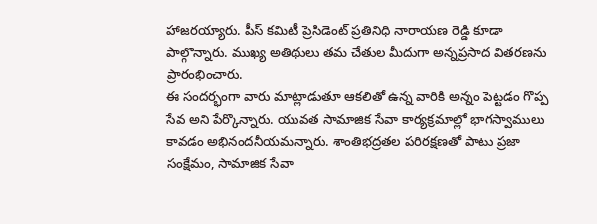హాజరయ్యారు. పీస్ కమిటీ ప్రెసిడెంట్ ప్రతినిధి నారాయణ రెడ్డి కూడా పాల్గొన్నారు. ముఖ్య అతిథులు తమ చేతుల మీదుగా అన్నప్రసాద వితరణను ప్రారంభించారు.
ఈ సందర్భంగా వారు మాట్లాడుతూ ఆకలితో ఉన్న వారికి అన్నం పెట్టడం గొప్ప సేవ అని పేర్కొన్నారు. యువత సామాజిక సేవా కార్యక్రమాల్లో భాగస్వాములు కావడం అభినందనీయమన్నారు. శాంతిభద్రతల పరిరక్షణతో పాటు ప్రజా సంక్షేమం, సామాజిక సేవా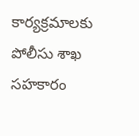కార్యక్రమాలకు పోలీసు శాఖ సహకారం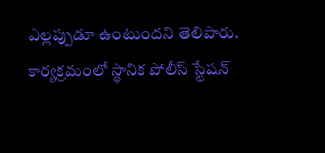ఎల్లప్పుడూ ఉంటుందని తెలిపారు.
కార్యక్రమంలో స్థానిక పోలీస్ స్టేషన్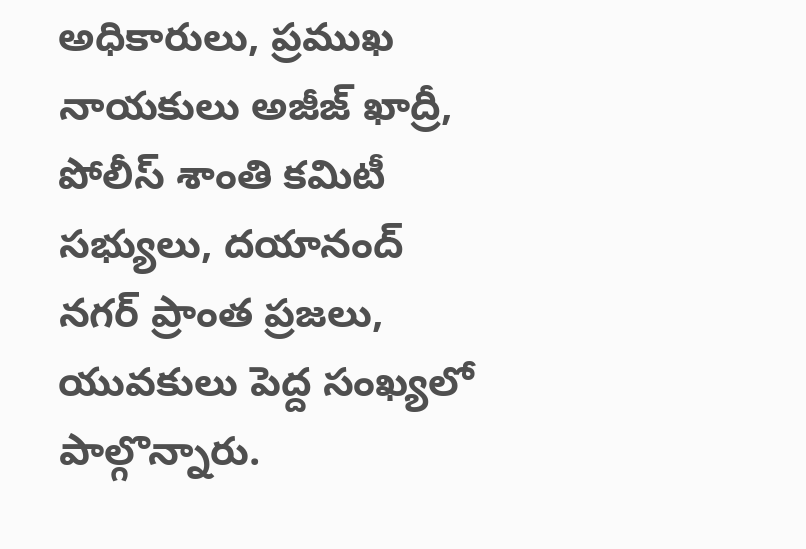అధికారులు, ప్రముఖ నాయకులు అజీజ్ ఖాద్రీ, పోలీస్ శాంతి కమిటీ సభ్యులు, దయానంద్ నగర్ ప్రాంత ప్రజలు, యువకులు పెద్ద సంఖ్యలో పాల్గొన్నారు.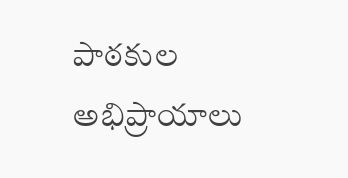పాఠకుల అభిప్రాయాలు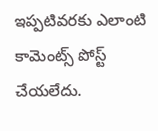ఇప్పటివరకు ఎలాంటి కామెంట్స్ పోస్ట్ చేయలేదు.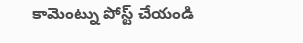కామెంట్ను పోస్ట్ చేయండి